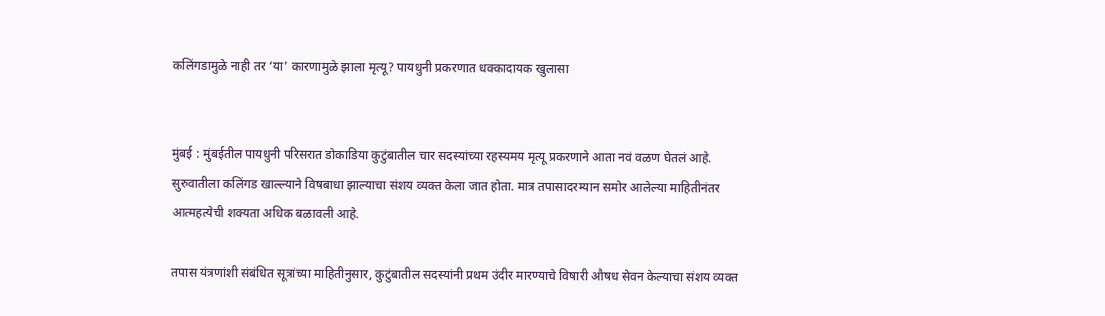कलिंगडामुळे नाही तर ‘या’ कारणामुळे झाला मृत्यू? पायधुनी प्रकरणात धक्कादायक खुलासा


मुंबई : मुंबईतील पायधुनी परिसरात डोकाडिया कुटुंबातील चार सदस्यांच्या रहस्यमय मृत्यू प्रकरणाने आता नवं वळण घेतलं आहे. सुरुवातीला कलिंगड खाल्ल्याने विषबाधा झाल्याचा संशय व्यक्त केला जात होता. मात्र तपासादरम्यान समोर आलेल्या माहितीनंतर आत्महत्येची शक्यता अधिक बळावली आहे.

तपास यंत्रणांशी संबंधित सूत्रांच्या माहितीनुसार, कुटुंबातील सदस्यांनी प्रथम उंदीर मारण्याचे विषारी औषध सेवन केल्याचा संशय व्यक्त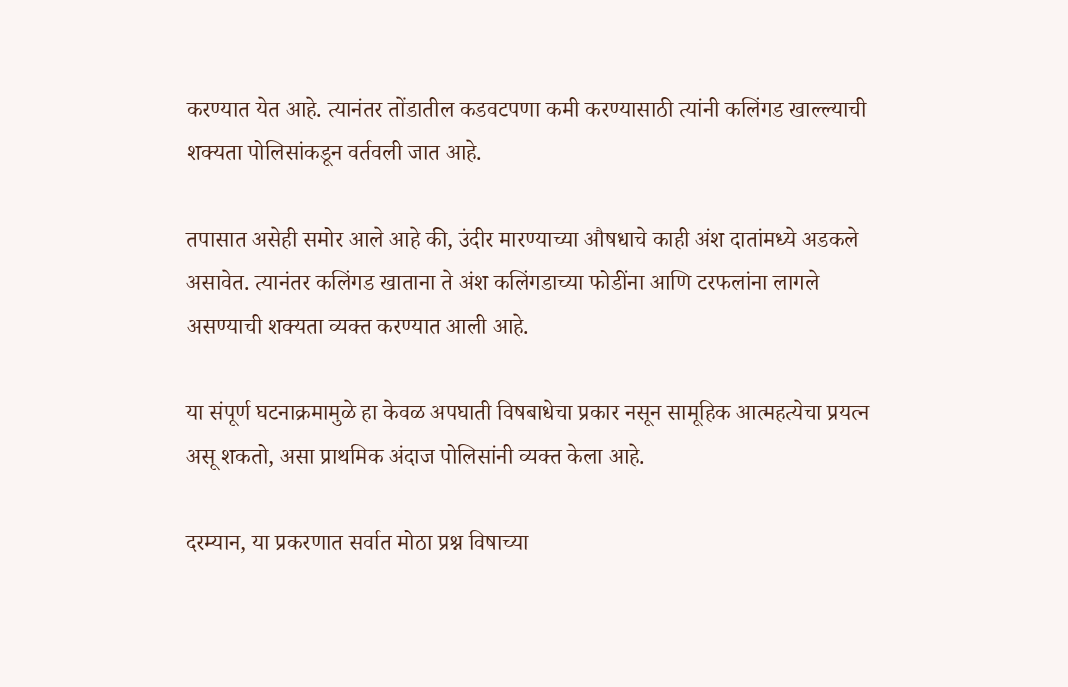करण्यात येत आहे. त्यानंतर तोंडातील कडवटपणा कमी करण्यासाठी त्यांनी कलिंगड खाल्ल्याची शक्यता पोलिसांकडून वर्तवली जात आहे.

तपासात असेही समोर आले आहे की, उंदीर मारण्याच्या औषधाचे काही अंश दातांमध्ये अडकले असावेत. त्यानंतर कलिंगड खाताना ते अंश कलिंगडाच्या फोडींना आणि टरफलांना लागले असण्याची शक्यता व्यक्त करण्यात आली आहे.

या संपूर्ण घटनाक्रमामुळे हा केवळ अपघाती विषबाधेचा प्रकार नसून सामूहिक आत्महत्येचा प्रयत्न असू शकतो, असा प्राथमिक अंदाज पोलिसांनी व्यक्त केला आहे.

दरम्यान, या प्रकरणात सर्वात मोठा प्रश्न विषाच्या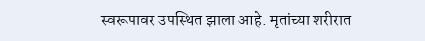स्वरूपावर उपस्थित झाला आहे. मृतांच्या शरीरात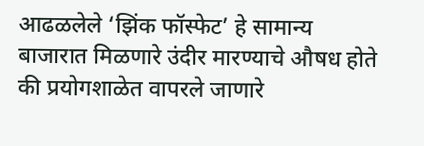आढळलेले ‘झिंक फॉस्फेट’ हे सामान्य बाजारात मिळणारे उंदीर मारण्याचे औषध होते की प्रयोगशाळेत वापरले जाणारे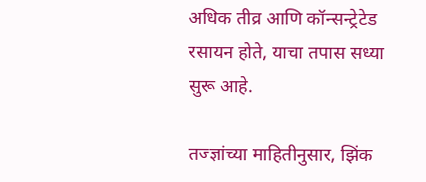अधिक तीव्र आणि कॉन्सन्ट्रेटेड रसायन होते, याचा तपास सध्या सुरू आहे.

तज्ज्ञांच्या माहितीनुसार, झिंक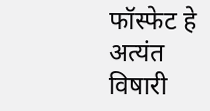फॉस्फेट हे अत्यंत विषारी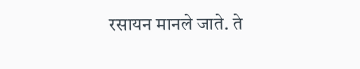रसायन मानले जाते. ते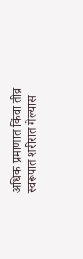अधिक प्रमाणात किंवा तीव्र स्वरूपात शरीरात गेल्यास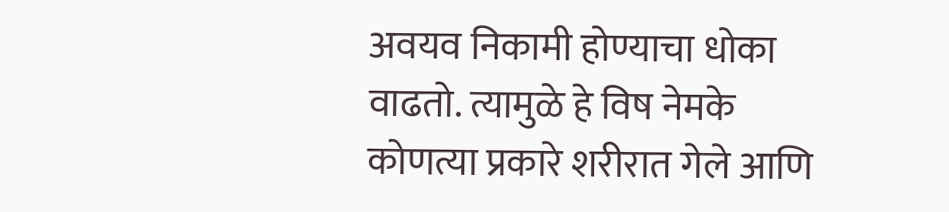अवयव निकामी होण्याचा धोका वाढतो. त्यामुळे हे विष नेमके कोणत्या प्रकारे शरीरात गेले आणि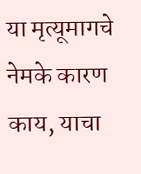या मृत्यूमागचे नेमके कारण काय, याचा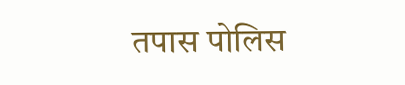तपास पोलिस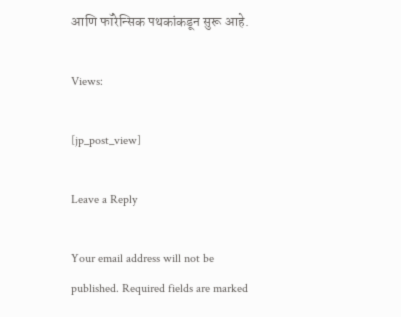आणि फॉरेन्सिक पथकांकडून सुरू आहे.

Views:

[jp_post_view]

Leave a Reply

Your email address will not be published. Required fields are marked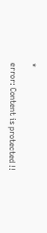*

error: Content is protected !!